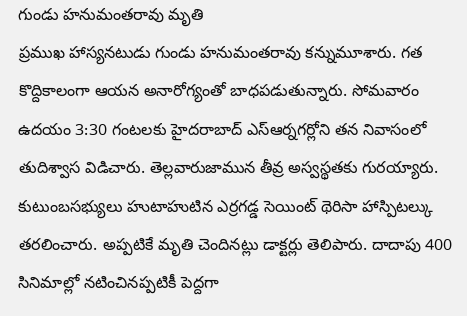గుండు హనుమంతరావు మృతి
ప్రముఖ హాస్యనటుడు గుండు హనుమంతరావు కన్నుమూశారు. గత కొద్దికాలంగా ఆయన అనారోగ్యంతో బాధపడుతున్నారు. సోమవారం ఉదయం 3:30 గంటలకు హైదరాబాద్ ఎస్ఆర్నగర్లోని తన నివాసంలో తుదిశ్వాస విడిచారు. తెల్లవారుజామున తీవ్ర అస్వస్థతకు గురయ్యారు. కుటుంబసభ్యులు హుటాహుటిన ఎర్రగడ్డ సెయింట్ థెరిసా హాస్పిటల్కు తరలించారు. అప్పటికే మృతి చెందినట్లు డాక్టర్లు తెలిపారు. దాదాపు 400 సినిమాల్లో నటించినప్పటికీ పెద్దగా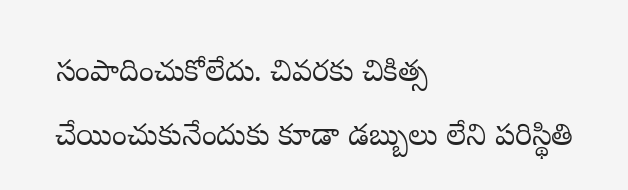సంపాదించుకోలేదు. చివరకు చికిత్స చేయించుకునేందుకు కూడా డబ్బులు లేని పరిస్థితి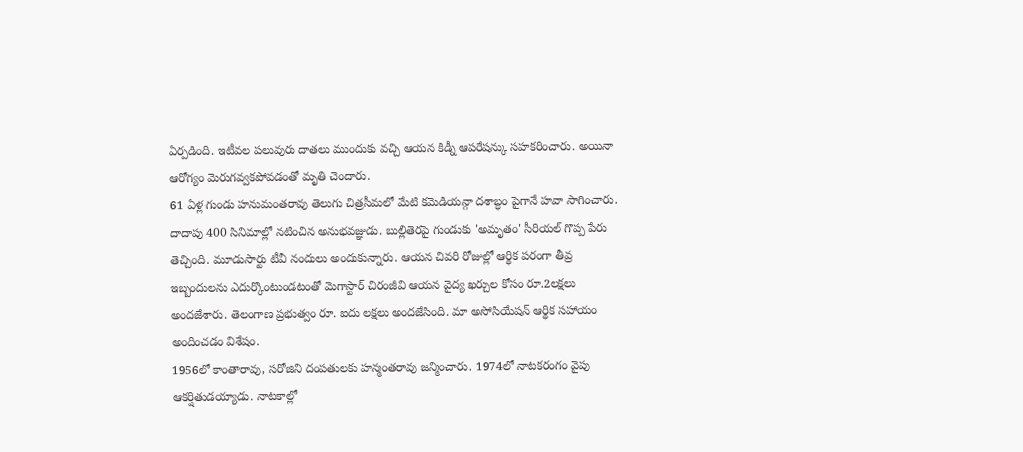ఏర్పడింది. ఇటీవల పలువురు దాతలు ముందుకు వచ్చి ఆయన కిడ్నీ ఆపరేషన్కు సహకరించారు. అయినా ఆరోగ్యం మెరుగవ్వకపోవడంతో మృతి చెందారు.
61 ఏళ్ల గుండు హనుమంతరావు తెలుగు చిత్రసీమలో మేటి కమెడియన్గా దశాబ్ధం పైగానే హవా సాగించారు. దాదాపు 400 సినిమాల్లో నటించిన అనుభవజ్ఞుడు. బుల్లితెరపై గుండుకు 'అమృతం' సీరియల్ గొప్ప పేరు తెచ్చింది. మూడుసార్టు టీవీ నందులు అందుకున్నారు. ఆయన చివరి రోజుల్లో ఆర్థిక పరంగా తీవ్ర ఇబ్బందులను ఎదుర్కొంటుండటంతో మెగాస్టార్ చిరంజీవి ఆయన వైద్య ఖర్చుల కోసం రూ.2లక్షలు అందజేశారు. తెలంగాణ ప్రభుత్వం రూ. ఐదు లక్షలు అందజేసింది. మా అసోసియేషన్ ఆర్థిక సహాయం అందించడం విశేషం.
1956లో కాంతారావు, సరోజిని దంపతులకు హన్మంతరావు జన్మించారు. 1974లో నాటకరంగం వైపు ఆకర్షితుడయ్యాడు. నాటకాల్లో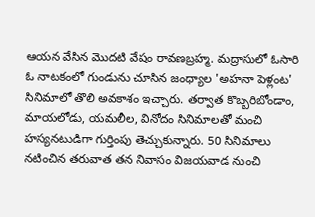ఆయన వేసిన మొదటి వేషం రావణబ్రహ్మ. మద్రాసులో ఓసారి ఓ నాటకంలో గుండును చూసిన జంధ్యాల 'అహనా పెళ్లంట' సినిమాలో తొలి అవకాశం ఇచ్చారు. తర్వాత కొబ్బరిబోండాం, మాయలోడు, యమలీల, వినోదం సినిమాలతో మంచి హస్యనటుడిగా గుర్తింపు తెచ్చుకున్నారు. 50 సినిమాలు నటించిన తరువాత తన నివాసం విజయవాడ నుంచి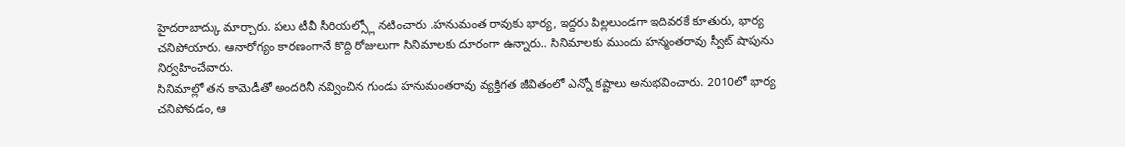హైదరాబాద్కు మార్చారు. పలు టీవీ సీరియల్స్లో నటించారు .హనుమంత రావుకు భార్య, ఇద్దరు పిల్లలుండగా ఇదివరకే కూతురు, భార్య చనిపోయారు. ఆనారోగ్యం కారణంగానే కొద్ది రోజులుగా సినిమాలకు దూరంగా ఉన్నారు.. సినిమాలకు ముందు హన్మంతరావు స్వీట్ షాపును నిర్వహించేవారు.
సినిమాల్లో తన కామెడీతో అందరినీ నవ్వించిన గుండు హనుమంతరావు వ్యక్తిగత జీవితంలో ఎన్నో కష్టాలు అనుభవించారు. 2010లో భార్య చనిపోవడం, ఆ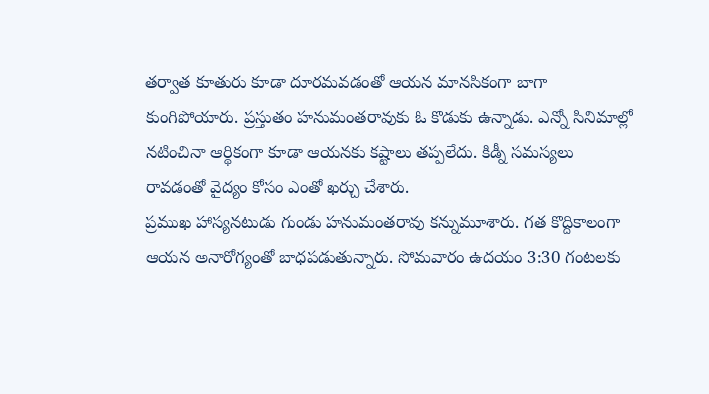తర్వాత కూతురు కూడా దూరమవడంతో ఆయన మానసికంగా బాగా కుంగిపోయారు. ప్రస్తుతం హనుమంతరావుకు ఓ కొడుకు ఉన్నాడు. ఎన్నో సినిమాల్లో నటించినా ఆర్థికంగా కూడా ఆయనకు కష్టాలు తప్పలేదు. కిడ్నీ సమస్యలు రావడంతో వైద్యం కోసం ఎంతో ఖర్చు చేశారు.
ప్రముఖ హాస్యనటుడు గుండు హనుమంతరావు కన్నుమూశారు. గత కొద్దికాలంగా ఆయన అనారోగ్యంతో బాధపడుతున్నారు. సోమవారం ఉదయం 3:30 గంటలకు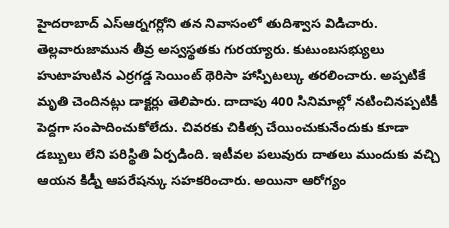హైదరాబాద్ ఎస్ఆర్నగర్లోని తన నివాసంలో తుదిశ్వాస విడిచారు. తెల్లవారుజామున తీవ్ర అస్వస్థతకు గురయ్యారు. కుటుంబసభ్యులు హుటాహుటిన ఎర్రగడ్డ సెయింట్ థెరిసా హాస్పిటల్కు తరలించారు. అప్పటికే మృతి చెందినట్లు డాక్టర్లు తెలిపారు. దాదాపు 400 సినిమాల్లో నటించినప్పటికీ పెద్దగా సంపాదించుకోలేదు. చివరకు చికిత్స చేయించుకునేందుకు కూడా డబ్బులు లేని పరిస్థితి ఏర్పడింది. ఇటీవల పలువురు దాతలు ముందుకు వచ్చి ఆయన కిడ్నీ ఆపరేషన్కు సహకరించారు. అయినా ఆరోగ్యం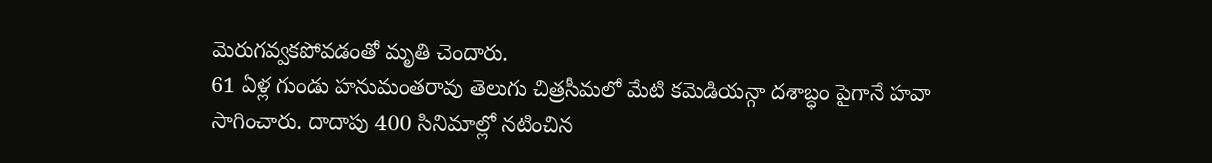మెరుగవ్వకపోవడంతో మృతి చెందారు.
61 ఏళ్ల గుండు హనుమంతరావు తెలుగు చిత్రసీమలో మేటి కమెడియన్గా దశాబ్ధం పైగానే హవా సాగించారు. దాదాపు 400 సినిమాల్లో నటించిన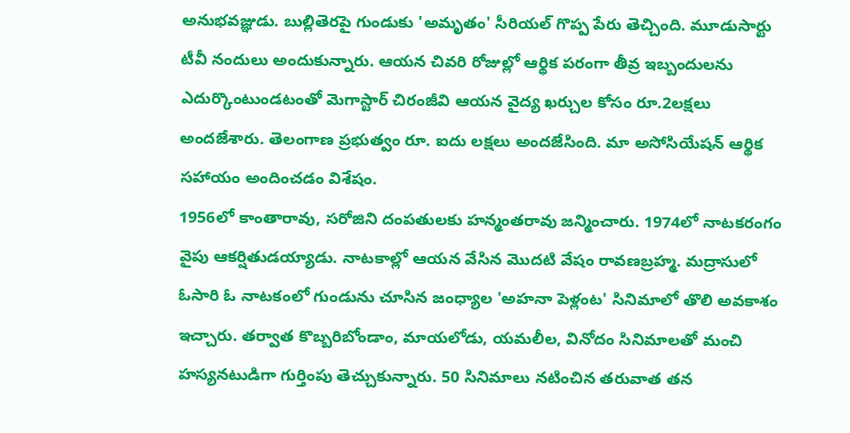అనుభవజ్ఞుడు. బుల్లితెరపై గుండుకు 'అమృతం' సీరియల్ గొప్ప పేరు తెచ్చింది. మూడుసార్టు టీవీ నందులు అందుకున్నారు. ఆయన చివరి రోజుల్లో ఆర్థిక పరంగా తీవ్ర ఇబ్బందులను ఎదుర్కొంటుండటంతో మెగాస్టార్ చిరంజీవి ఆయన వైద్య ఖర్చుల కోసం రూ.2లక్షలు అందజేశారు. తెలంగాణ ప్రభుత్వం రూ. ఐదు లక్షలు అందజేసింది. మా అసోసియేషన్ ఆర్థిక సహాయం అందించడం విశేషం.
1956లో కాంతారావు, సరోజిని దంపతులకు హన్మంతరావు జన్మించారు. 1974లో నాటకరంగం వైపు ఆకర్షితుడయ్యాడు. నాటకాల్లో ఆయన వేసిన మొదటి వేషం రావణబ్రహ్మ. మద్రాసులో ఓసారి ఓ నాటకంలో గుండును చూసిన జంధ్యాల 'అహనా పెళ్లంట' సినిమాలో తొలి అవకాశం ఇచ్చారు. తర్వాత కొబ్బరిబోండాం, మాయలోడు, యమలీల, వినోదం సినిమాలతో మంచి హస్యనటుడిగా గుర్తింపు తెచ్చుకున్నారు. 50 సినిమాలు నటించిన తరువాత తన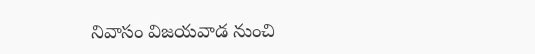నివాసం విజయవాడ నుంచి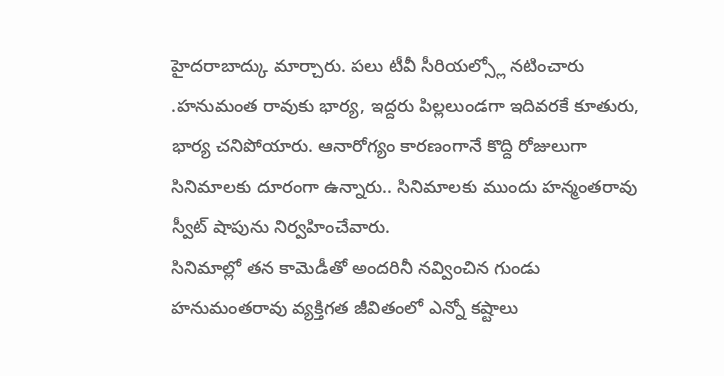హైదరాబాద్కు మార్చారు. పలు టీవీ సీరియల్స్లో నటించారు .హనుమంత రావుకు భార్య, ఇద్దరు పిల్లలుండగా ఇదివరకే కూతురు, భార్య చనిపోయారు. ఆనారోగ్యం కారణంగానే కొద్ది రోజులుగా సినిమాలకు దూరంగా ఉన్నారు.. సినిమాలకు ముందు హన్మంతరావు స్వీట్ షాపును నిర్వహించేవారు.
సినిమాల్లో తన కామెడీతో అందరినీ నవ్వించిన గుండు హనుమంతరావు వ్యక్తిగత జీవితంలో ఎన్నో కష్టాలు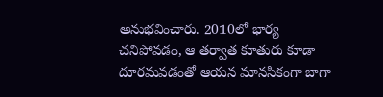అనుభవించారు. 2010లో భార్య చనిపోవడం, ఆ తర్వాత కూతురు కూడా దూరమవడంతో ఆయన మానసికంగా బాగా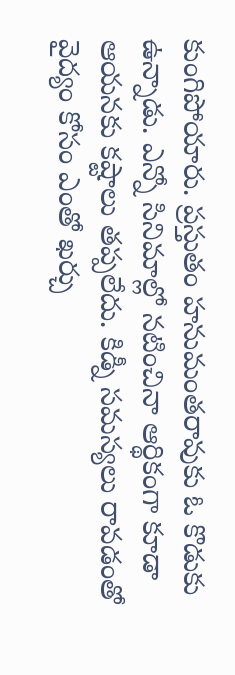కుంగిపోయారు. ప్రస్తుతం హనుమంతరావుకు ఓ కొడుకు ఉన్నాడు. ఎన్నో సినిమాల్లో నటించినా ఆర్థికంగా కూడా ఆయనకు కష్టాలు తప్పలేదు. కిడ్నీ సమస్యలు రావడంతో వైద్యం కోసం ఎంతో ఖర్చు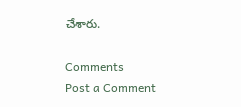చేశారు.

Comments
Post a Comment